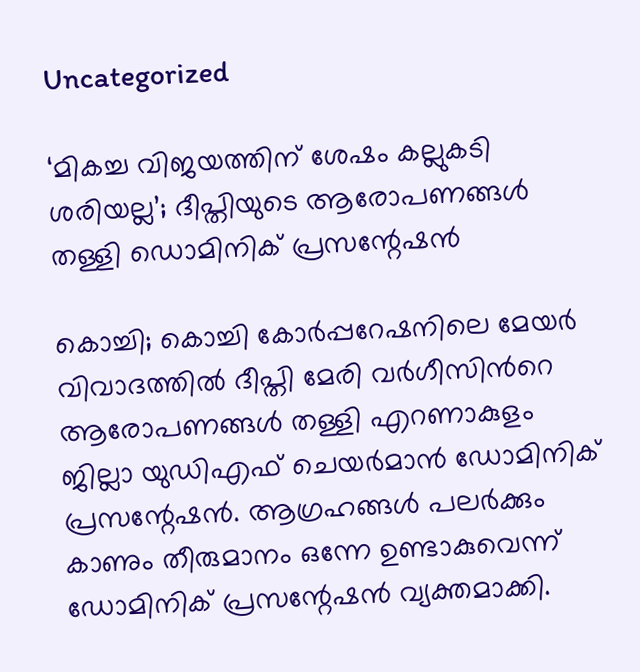Uncategorized

‘മികച്ച വിജയത്തിന് ശേഷം കല്ലുകടി ശരിയല്ല’; ദീപ്തിയുടെ ആരോപണങ്ങൾ തള്ളി ഡൊമിനിക് പ്രസന്റേഷൻ

കൊച്ചി; കൊച്ചി കോര്‍പ്പറേഷനിലെ മേയര്‍ വിവാദത്തിൽ ദീപ്തി മേരി വർഗീസിന്‍റെ ആരോപണങ്ങൾ തള്ളി എറണാകുളം ജില്ലാ യുഡിഎഫ് ചെയർമാൻ ഡോമിനിക് പ്രസന്റേഷൻ. ആഗ്രഹങ്ങൾ പലർക്കും കാണും തീരുമാനം ഒന്നേ ഉണ്ടാകുവെന്ന് ഡോമിനിക് പ്രസന്റേഷൻ വ്യക്തമാക്കി.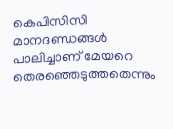കെപിസിസി മാനദണ്ഡങ്ങൾ പാലിച്ചാണ് മേയറെ തെരഞ്ഞെടുത്തതെന്നും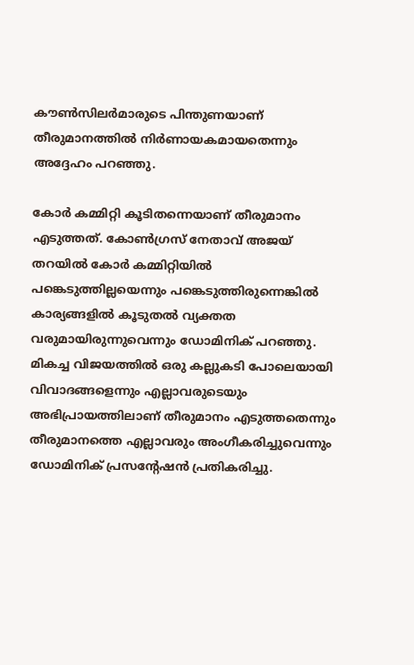കൗൺസിലർമാരുടെ പിന്തുണയാണ് തീരുമാനത്തിൽ നിർണായകമായതെന്നും അദ്ദേഹം പറഞ്ഞു.

കോർ കമ്മിറ്റി കൂടിതന്നെയാണ് തീരുമാനം എടുത്തത്. കോണ്‍ഗ്രസ് നേതാവ് അജയ് തറയില്‍ കോർ കമ്മിറ്റിയിൽ പങ്കെടുത്തില്ലയെന്നും പങ്കെടുത്തിരുന്നെങ്കിൽ കാര്യങ്ങളിൽ കൂടുതൽ വ്യക്തത വരുമായിരുന്നുവെന്നും ഡോമിനിക് പറഞ്ഞു. മികച്ച വിജയത്തിൽ ഒരു കല്ലുകടി പോലെയായി വിവാദങ്ങളെന്നും എല്ലാവരുടെയും അഭിപ്രായത്തിലാണ് തീരുമാനം എടുത്തതെന്നും തീരുമാനത്തെ എല്ലാവരും അംഗീകരിച്ചുവെന്നും ഡോമിനിക് പ്രസന്റേഷൻ പ്രതികരിച്ചു.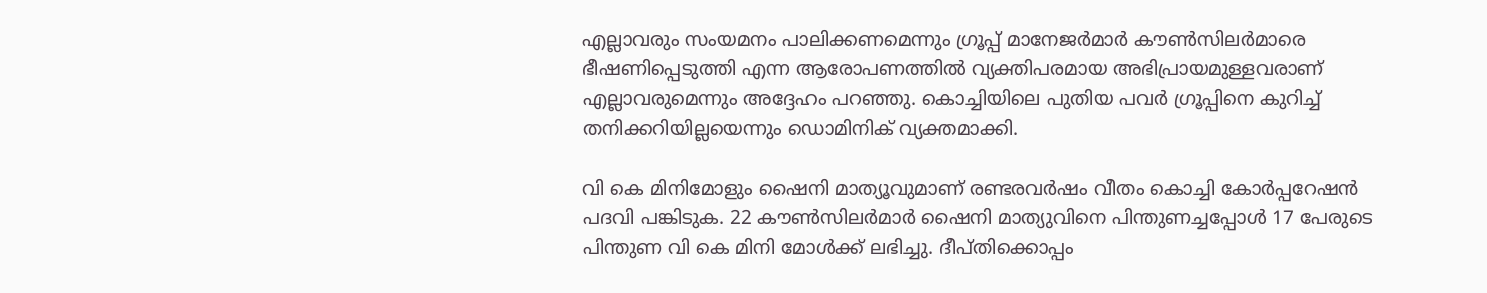എല്ലാവരും സംയമനം പാലിക്കണമെന്നും ഗ്രൂപ്പ് മാനേജർമാർ കൗൺസിലർമാരെ ഭീഷണിപ്പെടുത്തി എന്ന ആരോപണത്തിൽ വ്യക്തിപരമായ അഭിപ്രായമുള്ളവരാണ് എല്ലാവരുമെന്നും അദ്ദേഹം പറഞ്ഞു. കൊച്ചിയിലെ പുതിയ പവർ ഗ്രൂപ്പിനെ കുറിച്ച് തനിക്കറിയില്ലയെന്നും ഡൊമിനിക് വ്യക്തമാക്കി.

വി കെ മിനിമോളും ഷൈനി മാത്യൂവുമാണ് രണ്ടരവര്‍ഷം വീതം കൊച്ചി കോര്‍പ്പറേഷന്‍ പദവി പങ്കിടുക. 22 കൗണ്‍സിലര്‍മാര്‍ ഷൈനി മാത്യുവിനെ പിന്തുണച്ചപ്പോള്‍ 17 പേരുടെ പിന്തുണ വി കെ മിനി മോള്‍ക്ക് ലഭിച്ചു. ദീപ്തിക്കൊപ്പം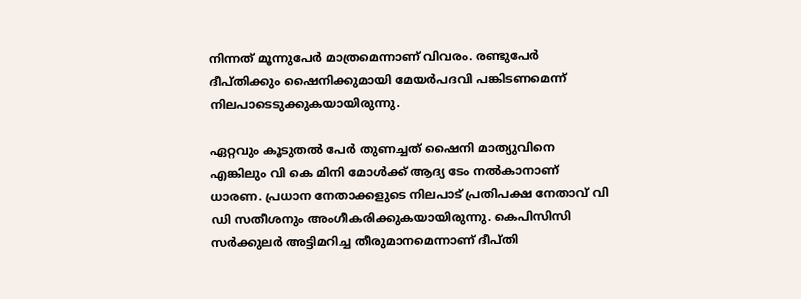നിന്നത് മൂന്നുപേര്‍ മാത്രമെന്നാണ് വിവരം. രണ്ടുപേര്‍ ദീപ്തിക്കും ഷൈനിക്കുമായി മേയര്‍പദവി പങ്കിടണമെന്ന് നിലപാടെടുക്കുകയായിരുന്നു.

ഏറ്റവും കൂടുതല്‍ പേര്‍ തുണച്ചത് ഷൈനി മാത്യുവിനെ എങ്കിലും വി കെ മിനി മോള്‍ക്ക് ആദ്യ ടേം നല്‍കാനാണ് ധാരണ. പ്രധാന നേതാക്കളുടെ നിലപാട് പ്രതിപക്ഷ നേതാവ് വി ഡി സതീശനും അംഗീകരിക്കുകയായിരുന്നു. കെപിസിസി സര്‍ക്കുലര്‍ അട്ടിമറിച്ച തീരുമാനമെന്നാണ് ദീപ്തി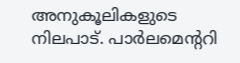അനുകൂലികളുടെ നിലപാട്. പാര്‍ലമെന്ററി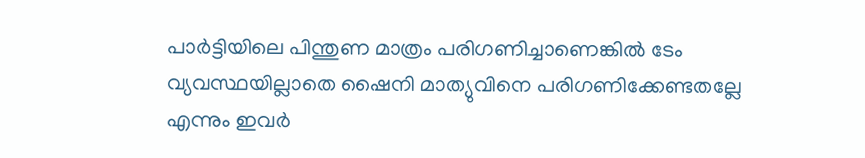പാര്‍ട്ടിയിലെ പിന്തുണ മാത്രം പരിഗണിച്ചാണെങ്കില്‍ ടേം വ്യവസ്ഥയില്ലാതെ ഷൈനി മാത്യുവിനെ പരിഗണിക്കേണ്ടതല്ലേ എന്നും ഇവര്‍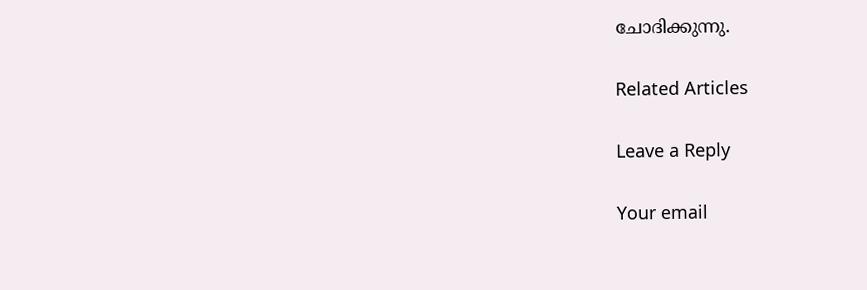ചോദിക്കുന്നു.

Related Articles

Leave a Reply

Your email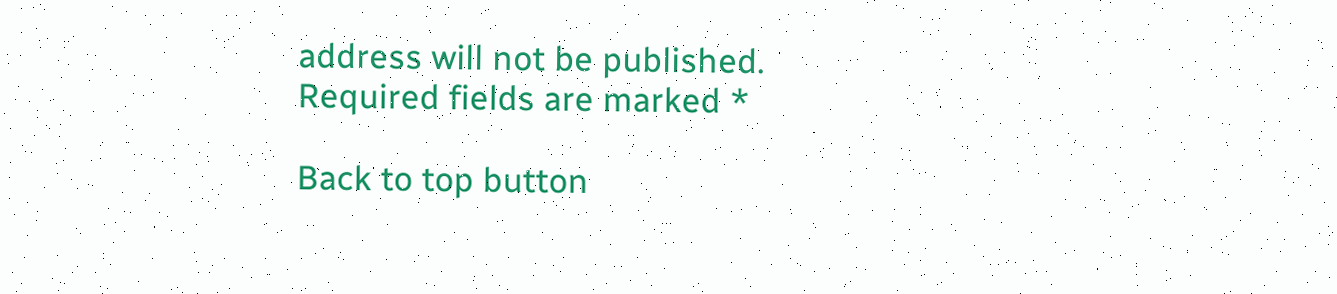address will not be published. Required fields are marked *

Back to top button